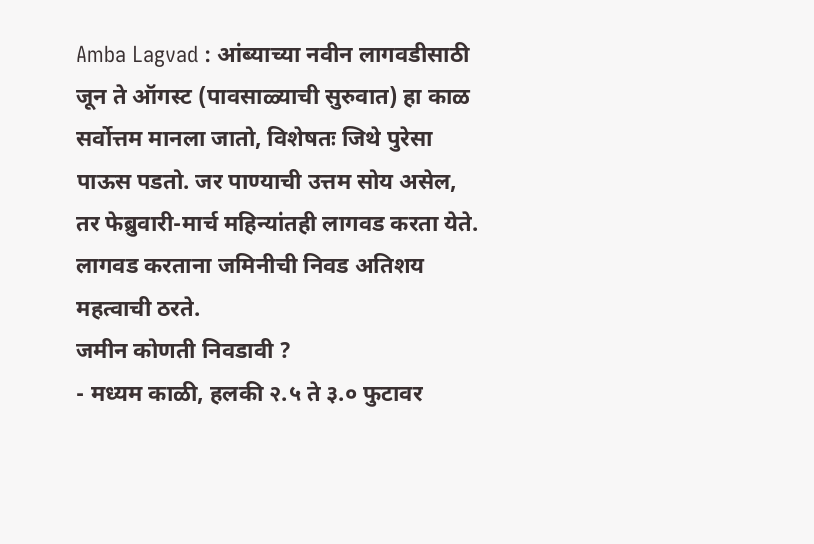Amba Lagvad : आंब्याच्या नवीन लागवडीसाठी जून ते ऑगस्ट (पावसाळ्याची सुरुवात) हा काळ सर्वोत्तम मानला जातो, विशेषतः जिथे पुरेसा पाऊस पडतो. जर पाण्याची उत्तम सोय असेल, तर फेब्रुवारी-मार्च महिन्यांतही लागवड करता येते. लागवड करताना जमिनीची निवड अतिशय महत्वाची ठरते.
जमीन कोणती निवडावी ?
- मध्यम काळी, हलकी २.५ ते ३.० फुटावर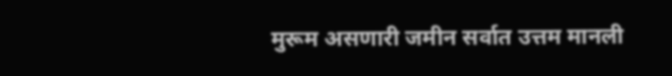मुरूम असणारी जमीन सर्वात उत्तम मानली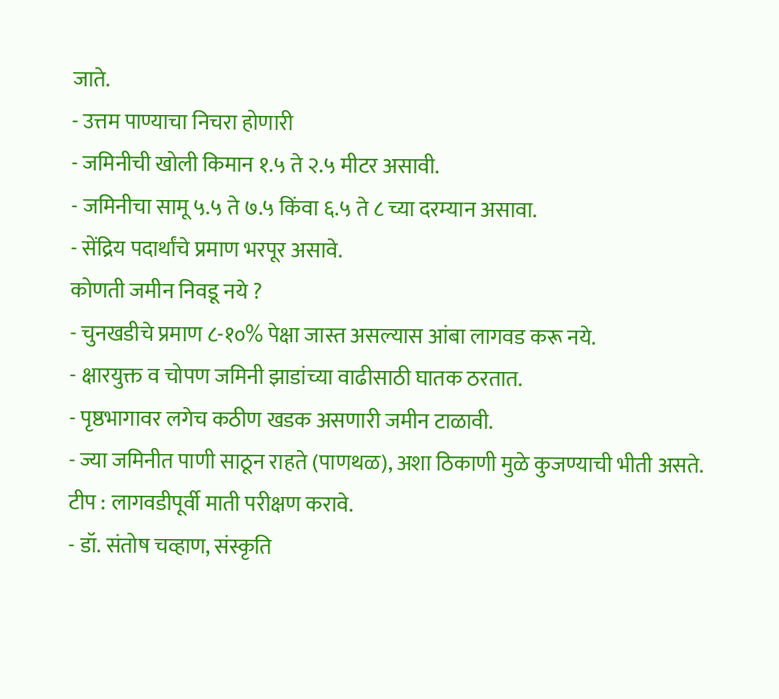जाते.
- उत्तम पाण्याचा निचरा होणारी
- जमिनीची खोली किमान १.५ ते २.५ मीटर असावी.
- जमिनीचा सामू ५.५ ते ७.५ किंवा ६.५ ते ८ च्या दरम्यान असावा.
- सेंद्रिय पदार्थांचे प्रमाण भरपूर असावे.
कोणती जमीन निवडू नये ?
- चुनखडीचे प्रमाण ८-१०% पेक्षा जास्त असल्यास आंबा लागवड करू नये.
- क्षारयुक्त व चोपण जमिनी झाडांच्या वाढीसाठी घातक ठरतात.
- पृष्ठभागावर लगेच कठीण खडक असणारी जमीन टाळावी.
- ज्या जमिनीत पाणी साठून राहते (पाणथळ), अशा ठिकाणी मुळे कुजण्याची भीती असते.
टीप : लागवडीपूर्वी माती परीक्षण करावे.
- डॉ. संतोष चव्हाण, संस्कृति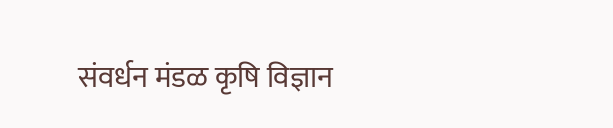संवर्धन मंडळ कृषि विज्ञान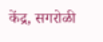केंद्र, सगरोळी